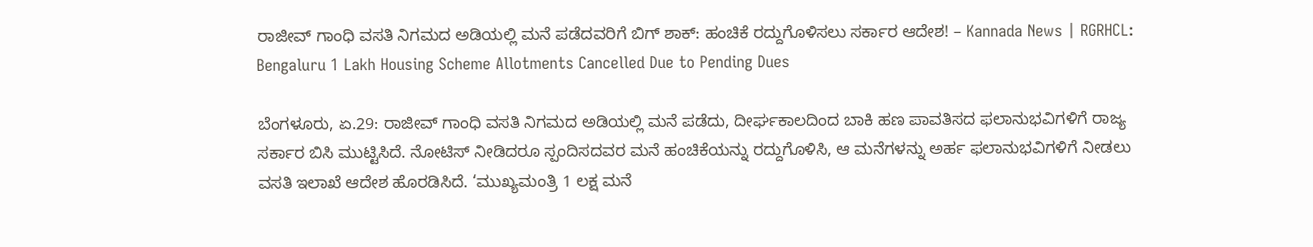ರಾಜೀವ್ ಗಾಂಧಿ ವಸತಿ ನಿಗಮದ ಅಡಿಯಲ್ಲಿ ಮನೆ ಪಡೆದವರಿಗೆ ಬಿಗ್ ಶಾಕ್: ಹಂಚಿಕೆ ರದ್ದುಗೊಳಿಸಲು ಸರ್ಕಾರ ಆದೇಶ! – Kannada News | RGRHCL: Bengaluru 1 Lakh Housing Scheme Allotments Cancelled Due to Pending Dues

ಬೆಂಗಳೂರು, ಏ.29: ರಾಜೀವ್ ಗಾಂಧಿ ವಸತಿ ನಿಗಮದ ಅಡಿಯಲ್ಲಿ ಮನೆ ಪಡೆದು, ದೀರ್ಘಕಾಲದಿಂದ ಬಾಕಿ ಹಣ ಪಾವತಿಸದ ಫಲಾನುಭವಿಗಳಿಗೆ ರಾಜ್ಯ ಸರ್ಕಾರ ಬಿಸಿ ಮುಟ್ಟಿಸಿದೆ. ನೋಟಿಸ್ ನೀಡಿದರೂ ಸ್ಪಂದಿಸದವರ ಮನೆ ಹಂಚಿಕೆಯನ್ನು ರದ್ದುಗೊಳಿಸಿ, ಆ ಮನೆಗಳನ್ನು ಅರ್ಹ ಫಲಾನುಭವಿಗಳಿಗೆ ನೀಡಲು ವಸತಿ ಇಲಾಖೆ ಆದೇಶ ಹೊರಡಿಸಿದೆ. ‘ಮುಖ್ಯಮಂತ್ರಿ 1 ಲಕ್ಷ ಮನೆ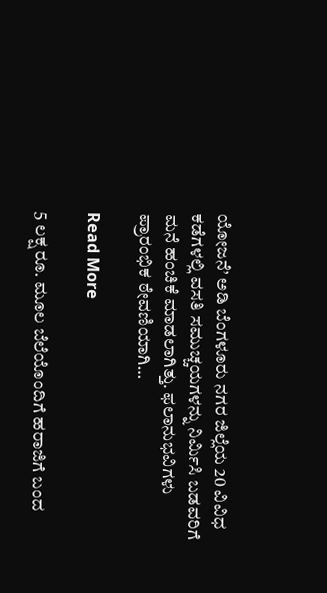ಯೋಜನೆ’ ಅಡಿ ಬೆಂಗಳೂರು ನಗರ ಜಿಲ್ಲೆಯ 20 ವಿವಿಧ ಕಡೆಗಳಲ್ಲಿ ವಸತಿ ಸಮುಚ್ಚಯಗಳನ್ನು ನಿರ್ಮಿಸಿ ಬಡವರಿಗೆ ಮನೆ ಹಂಚಿಕೆ ಮಾಡಲಾಗಿತ್ತು. ಫಲಾನುಭವಿಗಳು ಪ್ರಾರಂಭಿಕ ಠೇವಣಿಯಾಗಿ…

Read More

5 ಲಕ್ಷ ರೂ. ಮೂಲ ಬೆಲೆಯೊಂದಿಗೆ ಹರಾಜಿಗೆ ಬಂದ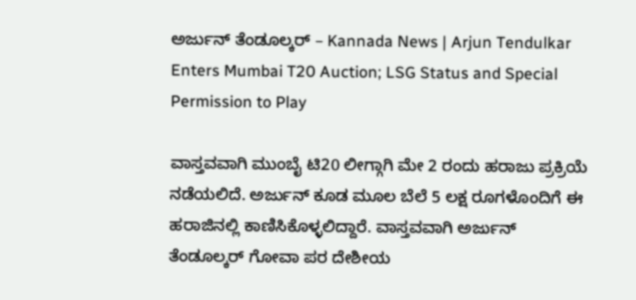ಅರ್ಜುನ್ ತೆಂಡೂಲ್ಕರ್ – Kannada News | Arjun Tendulkar Enters Mumbai T20 Auction; LSG Status and Special Permission to Play

ವಾಸ್ತವವಾಗಿ ಮುಂಬೈ ಟಿ20 ಲೀಗ್ಗಾಗಿ ಮೇ 2 ರಂದು ಹರಾಜು ಪ್ರಕ್ರಿಯೆ ನಡೆಯಲಿದೆ. ಅರ್ಜುನ್ ಕೂಡ ಮೂಲ ಬೆಲೆ 5 ಲಕ್ಷ ರೂಗಳೊಂದಿಗೆ ಈ ಹರಾಜಿನಲ್ಲಿ ಕಾಣಿಸಿಕೊಳ್ಳಲಿದ್ದಾರೆ. ವಾಸ್ತವವಾಗಿ ಅರ್ಜುನ್ ತೆಂಡೂಲ್ಕರ್ ಗೋವಾ ಪರ ದೇಶೀಯ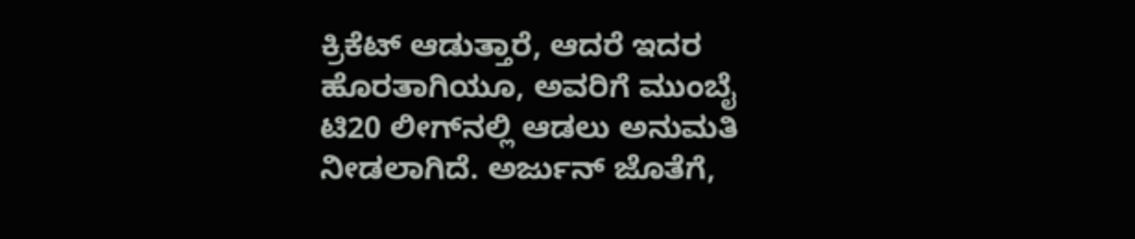ಕ್ರಿಕೆಟ್ ಆಡುತ್ತಾರೆ, ಆದರೆ ಇದರ ಹೊರತಾಗಿಯೂ, ಅವರಿಗೆ ಮುಂಬೈ ಟಿ20 ಲೀಗ್‌ನಲ್ಲಿ ಆಡಲು ಅನುಮತಿ ನೀಡಲಾಗಿದೆ. ಅರ್ಜುನ್ ಜೊತೆಗೆ,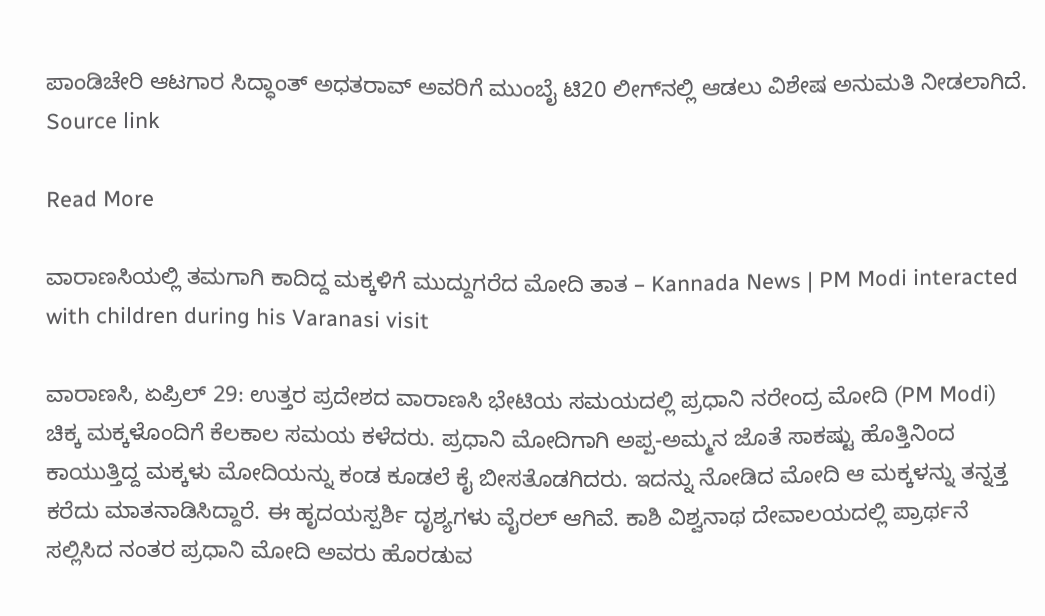ಪಾಂಡಿಚೇರಿ ಆಟಗಾರ ಸಿದ್ಧಾಂತ್ ಅಧತರಾವ್ ಅವರಿಗೆ ಮುಂಬೈ ಟಿ20 ಲೀಗ್‌ನಲ್ಲಿ ಆಡಲು ವಿಶೇಷ ಅನುಮತಿ ನೀಡಲಾಗಿದೆ. Source link

Read More

ವಾರಾಣಸಿಯಲ್ಲಿ ತಮಗಾಗಿ ಕಾದಿದ್ದ ಮಕ್ಕಳಿಗೆ ಮುದ್ದುಗರೆದ ಮೋದಿ ತಾತ – Kannada News | PM Modi interacted with children during his Varanasi visit

ವಾರಾಣಸಿ, ಏಪ್ರಿಲ್ 29: ಉತ್ತರ ಪ್ರದೇಶದ ವಾರಾಣಸಿ ಭೇಟಿಯ ಸಮಯದಲ್ಲಿ ಪ್ರಧಾನಿ ನರೇಂದ್ರ ಮೋದಿ (PM Modi) ಚಿಕ್ಕ ಮಕ್ಕಳೊಂದಿಗೆ ಕೆಲಕಾಲ ಸಮಯ ಕಳೆದರು. ಪ್ರಧಾನಿ ಮೋದಿಗಾಗಿ ಅಪ್ಪ-ಅಮ್ಮನ ಜೊತೆ ಸಾಕಷ್ಟು ಹೊತ್ತಿನಿಂದ ಕಾಯುತ್ತಿದ್ದ ಮಕ್ಕಳು ಮೋದಿಯನ್ನು ಕಂಡ ಕೂಡಲೆ ಕೈ ಬೀಸತೊಡಗಿದರು. ಇದನ್ನು ನೋಡಿದ ಮೋದಿ ಆ ಮಕ್ಕಳನ್ನು ತನ್ನತ್ತ ಕರೆದು ಮಾತನಾಡಿಸಿದ್ದಾರೆ. ಈ ಹೃದಯಸ್ಪರ್ಶಿ ದೃಶ್ಯಗಳು ವೈರಲ್ ಆಗಿವೆ. ಕಾಶಿ ವಿಶ್ವನಾಥ ದೇವಾಲಯದಲ್ಲಿ ಪ್ರಾರ್ಥನೆ ಸಲ್ಲಿಸಿದ ನಂತರ ಪ್ರಧಾನಿ ಮೋದಿ ಅವರು ಹೊರಡುವ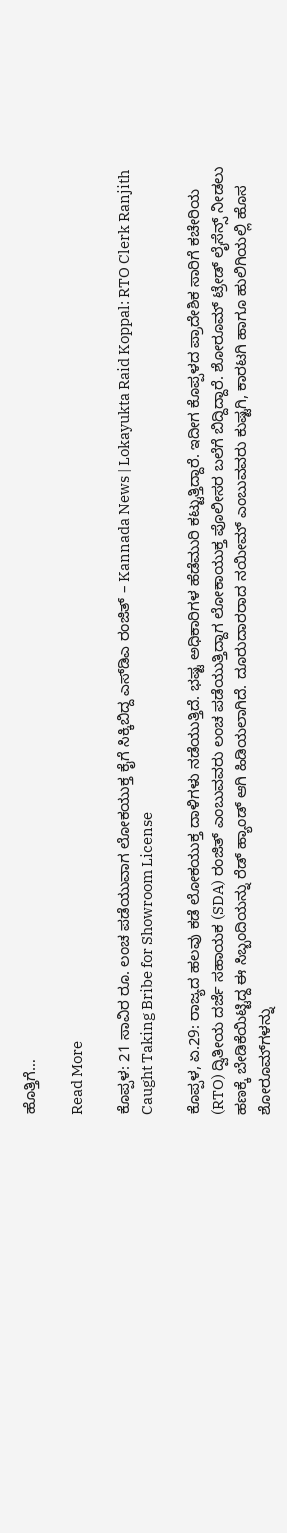ಹೊತ್ತಿಗೆ…

Read More

ಕೊಪ್ಪಳ: 21 ಸಾವಿರ ರೂ. ಲಂಚ ಪಡೆಯುವಾಗ ಲೋಕಯುಕ್ತ ಕೈಗೆ ಸಿಕ್ಕಿಬಿದ್ದ ಎಸ್‌ಡಿಎ ರಂಜಿತ್ – Kannada News | Lokayukta Raid Koppal: RTO Clerk Ranjith Caught Taking Bribe for Showroom License

ಕೊಪ್ಪಳ, ಏ.29: ರಾಜ್ಯದ ಹಲವು ಕಡೆ ಲೋಕಯುಕ್ತ ದಾಳಿಗಳು ನಡೆಯುತ್ತಿದೆ. ಭಷ್ಟ ಅಧಿಕಾರಿಗಳ ಹೆಡೆಮುರಿ ಕಟ್ಟುತ್ತಿದ್ದಾರೆ. ಇದೀಗ ಕೊಪ್ಪಳದ ಪ್ರಾದೇಶಿಕ ಸಾರಿಗೆ ಕಚೇರಿಯ (RTO) ದ್ವಿತೀಯ ದರ್ಜೆ ಸಹಾಯಕ (SDA) ರಂಜಿತ್ ಎಂಬುವವರು ಲಂಚ ಪಡೆಯುತ್ತಿದ್ದಾಗ ಲೋಕಾಯುಕ್ತ ಪೊಲೀಸರ ಬಲೆಗೆ ಬಿದ್ದಿದ್ದಾರೆ. ಶೋರೂಮ್ ಟ್ರೇಡ್ ಲೈಸೆನ್ಸ್ ನೀಡಲು ಹಣಕ್ಕೆ ಬೇಡಿಕೆಯಿಟ್ಟಿದ್ದ ಈ ಸಿಬ್ಬಂದಿಯನ್ನು ರೆಡ್ ಹ್ಯಾಂಡ್ ಆಗಿ ಹಿಡಿಯಲಾಗಿದೆ. ದೂರುದಾರರಾದ ನಯೀಮ್ ಎಂಬುವವರು ಕುಷ್ಟಗಿ, ಕಾರಟಗಿ ಹಾಗೂ ಹುಲಿಗಿಯಲ್ಲಿ ಹೊಸ ಶೋರೂಮ್‌ಗಳನ್ನು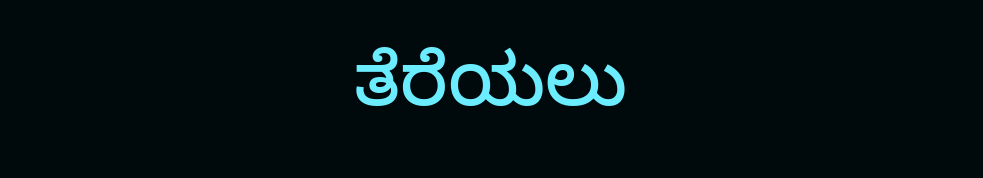ತೆರೆಯಲು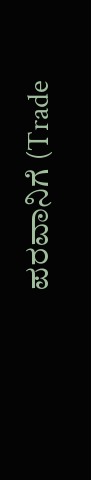ಪರವಾನಿಗೆ (Trade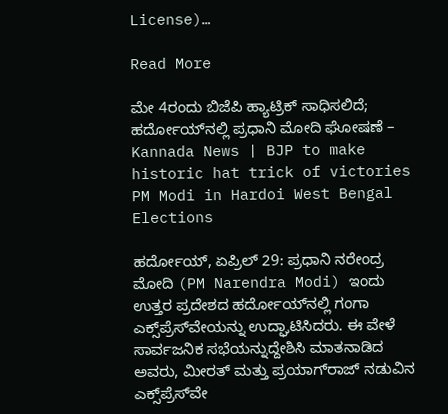License)…

Read More

ಮೇ 4ರಂದು ಬಿಜೆಪಿ ಹ್ಯಾಟ್ರಿಕ್ ಸಾಧಿಸಲಿದೆ; ಹರ್ದೋಯ್‌ನಲ್ಲಿ ಪ್ರಧಾನಿ ಮೋದಿ ಘೋಷಣೆ – Kannada News | BJP to make historic hat trick of victories PM Modi in Hardoi West Bengal Elections

ಹರ್ದೋಯ್, ಏಪ್ರಿಲ್ 29: ಪ್ರಧಾನಿ ನರೇಂದ್ರ ಮೋದಿ (PM Narendra Modi) ಇಂದು ಉತ್ತರ ಪ್ರದೇಶದ ಹರ್ದೋಯ್‌ನಲ್ಲಿ ಗಂಗಾ ಎಕ್ಸ್‌ಪ್ರೆಸ್‌ವೇಯನ್ನು ಉದ್ಘಾಟಿಸಿದರು. ಈ ವೇಳೆ ಸಾರ್ವಜನಿಕ ಸಭೆಯನ್ನುದ್ದೇಶಿಸಿ ಮಾತನಾಡಿದ ಅವರು, ಮೀರತ್ ಮತ್ತು ಪ್ರಯಾಗ್‌ರಾಜ್ ನಡುವಿನ ಎಕ್ಸ್‌ಪ್ರೆಸ್‌ವೇ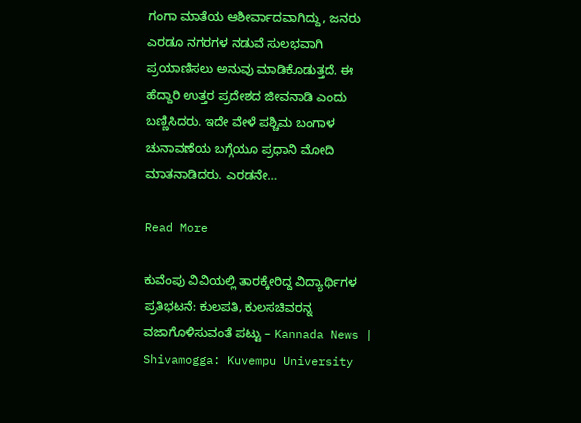ಗಂಗಾ ಮಾತೆಯ ಆಶೀರ್ವಾದವಾಗಿದ್ದು, ಜನರು ಎರಡೂ ನಗರಗಳ ನಡುವೆ ಸುಲಭವಾಗಿ ಪ್ರಯಾಣಿಸಲು ಅನುವು ಮಾಡಿಕೊಡುತ್ತದೆ. ಈ ಹೆದ್ದಾರಿ ಉತ್ತರ ಪ್ರದೇಶದ ಜೀವನಾಡಿ ಎಂದು ಬಣ್ಣಿಸಿದರು. ಇದೇ ವೇಳೆ ಪಶ್ಚಿಮ ಬಂಗಾಳ ಚುನಾವಣೆಯ ಬಗ್ಗೆಯೂ ಪ್ರಧಾನಿ ಮೋದಿ ಮಾತನಾಡಿದರು. ಎರಡನೇ…

Read More

ಕುವೆಂಪು ವಿವಿಯಲ್ಲಿ ತಾರಕ್ಕೇರಿದ್ದ ವಿದ್ಯಾರ್ಥಿಗಳ ಪ್ರತಿಭಟನೆ: ಕುಲಪತಿ, ಕುಲಸಚಿವರನ್ನ ವಜಾಗೊಳಿಸುವಂತೆ ಪಟ್ಟು – Kannada News | Shivamogga: Kuvempu University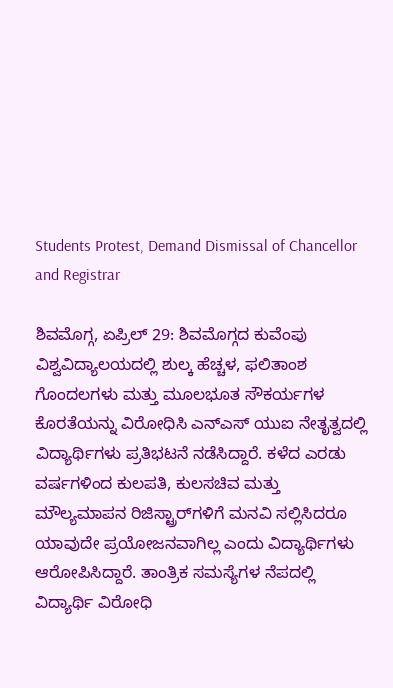Students Protest, Demand Dismissal of Chancellor and Registrar

ಶಿವಮೊಗ್ಗ, ಏಪ್ರಿಲ್ 29: ಶಿವಮೊಗ್ಗದ ಕುವೆಂಪು ವಿಶ್ವವಿದ್ಯಾಲಯದಲ್ಲಿ ಶುಲ್ಕ ಹೆಚ್ಚಳ, ಫಲಿತಾಂಶ ಗೊಂದಲಗಳು ಮತ್ತು ಮೂಲಭೂತ ಸೌಕರ್ಯಗಳ ಕೊರತೆಯನ್ನು ವಿರೋಧಿಸಿ ಎನ್ಎಸ್ ಯುಐ ನೇತೃತ್ವದಲ್ಲಿ ವಿದ್ಯಾರ್ಥಿಗಳು ಪ್ರತಿಭಟನೆ ನಡೆಸಿದ್ದಾರೆ. ಕಳೆದ ಎರಡು ವರ್ಷಗಳಿಂದ ಕುಲಪತಿ, ಕುಲಸಚಿವ ಮತ್ತು ಮೌಲ್ಯಮಾಪನ ರಿಜಿಸ್ಟ್ರಾರ್‌ಗಳಿಗೆ ಮನವಿ ಸಲ್ಲಿಸಿದರೂ ಯಾವುದೇ ಪ್ರಯೋಜನವಾಗಿಲ್ಲ ಎಂದು ವಿದ್ಯಾರ್ಥಿಗಳು ಆರೋಪಿಸಿದ್ದಾರೆ. ತಾಂತ್ರಿಕ ಸಮಸ್ಯೆಗಳ ನೆಪದಲ್ಲಿ ವಿದ್ಯಾರ್ಥಿ ವಿರೋಧಿ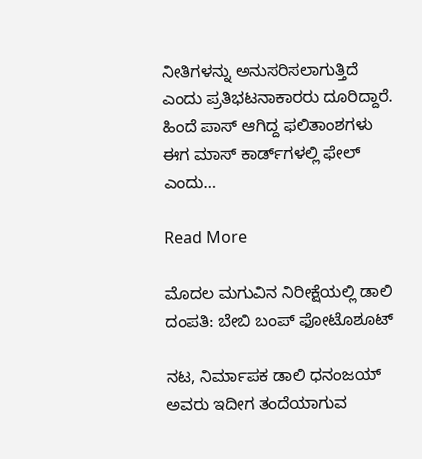ನೀತಿಗಳನ್ನು ಅನುಸರಿಸಲಾಗುತ್ತಿದೆ ಎಂದು ಪ್ರತಿಭಟನಾಕಾರರು ದೂರಿದ್ದಾರೆ. ಹಿಂದೆ ಪಾಸ್ ಆಗಿದ್ದ ಫಲಿತಾಂಶಗಳು ಈಗ ಮಾಸ್ ಕಾರ್ಡ್‌ಗಳಲ್ಲಿ ಫೇಲ್ ಎಂದು…

Read More

ಮೊದಲ ಮಗುವಿನ ನಿರೀಕ್ಷೆಯಲ್ಲಿ ಡಾಲಿ ದಂಪತಿ: ಬೇಬಿ ಬಂಪ್ ಫೋಟೊಶೂಟ್

ನಟ, ನಿರ್ಮಾಪಕ ಡಾಲಿ ಧನಂಜಯ್ ಅವರು ಇದೀಗ ತಂದೆಯಾಗುವ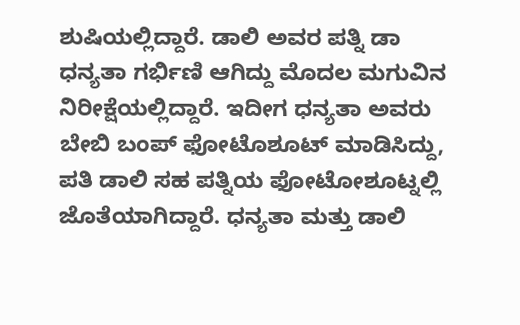ಶುಷಿಯಲ್ಲಿದ್ದಾರೆ. ಡಾಲಿ ಅವರ ಪತ್ನಿ ಡಾ ಧನ್ಯತಾ ಗರ್ಭಿಣಿ ಆಗಿದ್ದು ಮೊದಲ ಮಗುವಿನ ನಿರೀಕ್ಷೆಯಲ್ಲಿದ್ದಾರೆ. ಇದೀಗ ಧನ್ಯತಾ ಅವರು ಬೇಬಿ ಬಂಪ್ ಫೋಟೊಶೂಟ್ ಮಾಡಿಸಿದ್ದು, ಪತಿ ಡಾಲಿ ಸಹ ಪತ್ನಿಯ ಫೋಟೋಶೂಟ್ನಲ್ಲಿ ಜೊತೆಯಾಗಿದ್ದಾರೆ. ಧನ್ಯತಾ ಮತ್ತು ಡಾಲಿ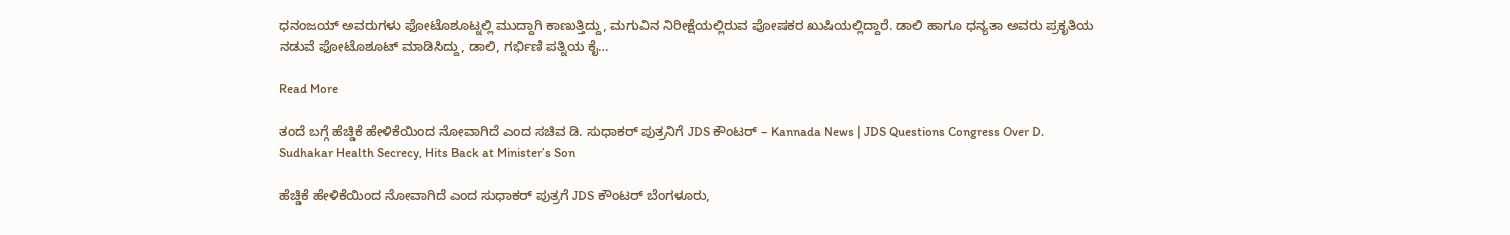ಧನಂಜಯ್ ಅವರುಗಳು ಫೋಟೊಶೂಟ್ನಲ್ಲಿ ಮುದ್ದಾಗಿ ಕಾಣುತ್ತಿದ್ದು, ಮಗುವಿನ ನಿರೀಕ್ಷೆಯಲ್ಲಿರುವ ಪೋಷಕರ ಖುಷಿಯಲ್ಲಿದ್ದಾರೆ. ಡಾಲಿ ಹಾಗೂ ಧನ್ಯತಾ ಅವರು ಪ್ರಕೃತಿಯ ನಡುವೆ ಫೋಟೊಶೂಟ್ ಮಾಡಿಸಿದ್ದು, ಡಾಲಿ, ಗರ್ಭಿಣಿ ಪತ್ನಿಯ ಕೈ…

Read More

ತಂದೆ ಬಗ್ಗೆ ಹೆಚ್ಡಿಕೆ ಹೇಳಿಕೆಯಿಂದ ನೋವಾಗಿದೆ ಎಂದ ಸಚಿವ ಡಿ. ಸುಧಾಕರ್ ಪುತ್ರನಿಗೆ JDS ಕೌಂಟರ್ – Kannada News | JDS Questions Congress Over D. Sudhakar Health Secrecy, Hits Back at Minister’s Son

ಹೆಚ್ಡಿಕೆ ಹೇಳಿಕೆಯಿಂದ ನೋವಾಗಿದೆ ಎಂದ ಸುಧಾಕರ್ ಪುತ್ರಗೆ JDS ಕೌಂಟರ್ ಬೆಂಗಳೂರು,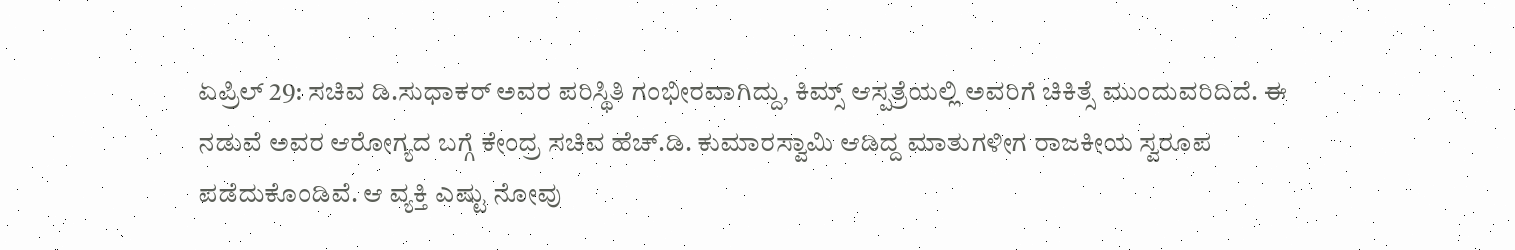ಏಪ್ರಿಲ್ 29: ಸಚಿವ ಡಿ.ಸುಧಾಕರ್ ಅವರ ಪರಿಸ್ಥಿತಿ ಗಂಭೀರವಾಗಿದ್ದು, ಕಿಮ್ಸ್ ಆಸ್ಪತ್ರೆಯಲ್ಲಿ ಅವರಿಗೆ ಚಿಕಿತ್ಸೆ ಮುಂದುವರಿದಿದೆ. ಈ ನಡುವೆ ಅವರ ಆರೋಗ್ಯದ ಬಗ್ಗೆ ಕೇಂದ್ರ ಸಚಿವ ಹೆಚ್.ಡಿ. ಕುಮಾರಸ್ವಾಮಿ ಆಡಿದ್ದ ಮಾತುಗಳೀಗ ರಾಜಕೀಯ ಸ್ವರೂಪ ಪಡೆದುಕೊಂಡಿವೆ. ಆ ವ್ಯಕ್ತಿ ಎಷ್ಟು ನೋವು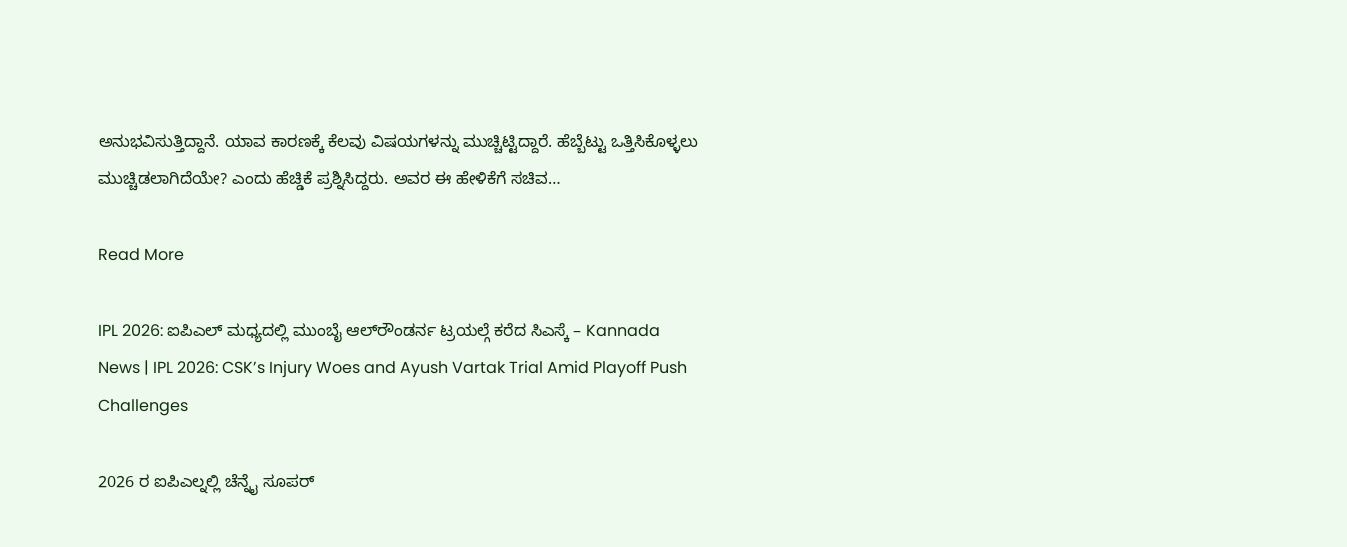ಅನುಭವಿಸುತ್ತಿದ್ದಾನೆ. ಯಾವ ಕಾರಣಕ್ಕೆ ಕೆಲವು ವಿಷಯಗಳನ್ನು ಮುಚ್ಚಿಟ್ಟಿದ್ದಾರೆ. ಹೆಬ್ಬೆಟ್ಟು ಒತ್ತಿಸಿಕೊಳ್ಳಲು ಮುಚ್ಚಿಡಲಾಗಿದೆಯೇ? ಎಂದು ಹೆಚ್ಡಿಕೆ ಪ್ರಶ್ನಿಸಿದ್ದರು. ಅವರ ಈ ಹೇಳಿಕೆಗೆ ಸಚಿವ…

Read More

IPL 2026: ಐಪಿಎಲ್ ಮಧ್ಯದಲ್ಲಿ ಮುಂಬೈ ಆಲ್‌ರೌಂಡರ್ನ ಟ್ರಯಲ್ಗೆ ಕರೆದ ಸಿಎಸ್ಕೆ – Kannada News | IPL 2026: CSK’s Injury Woes and Ayush Vartak Trial Amid Playoff Push Challenges

2026 ರ ಐಪಿಎಲ್ನಲ್ಲಿ ಚೆನ್ನೈ ಸೂಪರ್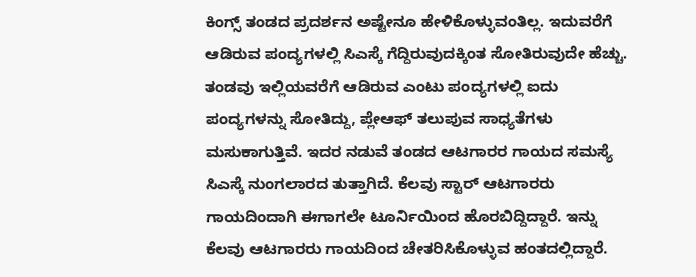ಕಿಂಗ್ಸ್‌ ತಂಡದ ಪ್ರದರ್ಶನ ಅಷ್ಟೇನೂ ಹೇಳಿಕೊಳ್ಳುವಂತಿಲ್ಲ. ಇದುವರೆಗೆ ಆಡಿರುವ ಪಂದ್ಯಗಳಲ್ಲಿ ಸಿಎಸ್ಕೆ ಗೆದ್ದಿರುವುದಕ್ಕಿಂತ ಸೋತಿರುವುದೇ ಹೆಚ್ಚು. ತಂಡವು ಇಲ್ಲಿಯವರೆಗೆ ಆಡಿರುವ ಎಂಟು ಪಂದ್ಯಗಳಲ್ಲಿ ಐದು ಪಂದ್ಯಗಳನ್ನು ಸೋತಿದ್ದು, ಪ್ಲೇಆಫ್ ತಲುಪುವ ಸಾಧ್ಯತೆಗಳು ಮಸುಕಾಗುತ್ತಿವೆ. ಇದರ ನಡುವೆ ತಂಡದ ಆಟಗಾರರ ಗಾಯದ ಸಮಸ್ಯೆ ಸಿಎಸ್ಕೆ ನುಂಗಲಾರದ ತುತ್ತಾಗಿದೆ. ಕೆಲವು ಸ್ಟಾರ್ ಆಟಗಾರರು ಗಾಯದಿಂದಾಗಿ ಈಗಾಗಲೇ ಟೂರ್ನಿಯಿಂದ ಹೊರಬಿದ್ದಿದ್ದಾರೆ. ಇನ್ನು ಕೆಲವು ಆಟಗಾರರು ಗಾಯದಿಂದ ಚೇತರಿಸಿಕೊಳ್ಳುವ ಹಂತದಲ್ಲಿದ್ದಾರೆ.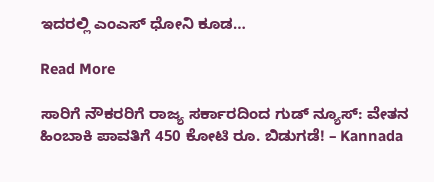ಇದರಲ್ಲಿ ಎಂಎಸ್ ಧೋನಿ ಕೂಡ…

Read More

ಸಾರಿಗೆ ನೌಕರರಿಗೆ ರಾಜ್ಯ ಸರ್ಕಾರದಿಂದ ಗುಡ್ ನ್ಯೂಸ್: ವೇತನ ಹಿಂಬಾಕಿ ಪಾವತಿಗೆ 450 ಕೋಟಿ ರೂ. ಬಿಡುಗಡೆ! – Kannada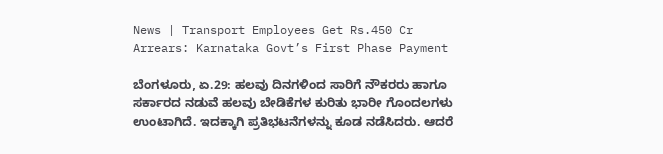News | Transport Employees Get Rs.450 Cr Arrears: Karnataka Govt’s First Phase Payment

ಬೆಂಗಳೂರು, ಏ.29: ಹಲವು ದಿನಗಳಿಂದ ಸಾರಿಗೆ ನೌಕರರು ಹಾಗೂ ಸರ್ಕಾರದ ನಡುವೆ ಹಲವು ಬೇಡಿಕೆಗಳ ಕುರಿತು ಭಾರೀ ಗೊಂದಲಗಳು ಉಂಟಾಗಿದೆ. ಇದಕ್ಕಾಗಿ ಪ್ರತಿಭಟನೆಗಳನ್ನು ಕೂಡ ನಡೆಸಿದರು. ಆದರೆ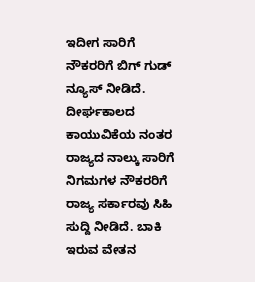ಇದೀಗ ಸಾರಿಗೆ ನೌಕರರಿಗೆ ಬಿಗ್ ಗುಡ್ ನ್ಯೂಸ್ ನೀಡಿದೆ. ದೀರ್ಘಕಾಲದ ಕಾಯುವಿಕೆಯ ನಂತರ ರಾಜ್ಯದ ನಾಲ್ಕು ಸಾರಿಗೆ ನಿಗಮಗಳ ನೌಕರರಿಗೆ ರಾಜ್ಯ ಸರ್ಕಾರವು ಸಿಹಿ ಸುದ್ದಿ ನೀಡಿದೆ. ಬಾಕಿ ಇರುವ ವೇತನ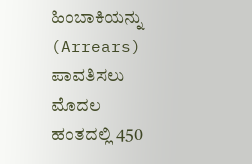ಹಿಂಬಾಕಿಯನ್ನು (Arrears) ಪಾವತಿಸಲು ಮೊದಲ ಹಂತದಲ್ಲಿ 450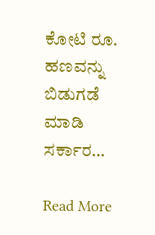ಕೋಟಿ ರೂ. ಹಣವನ್ನು ಬಿಡುಗಡೆ ಮಾಡಿ ಸರ್ಕಾರ…

Read More